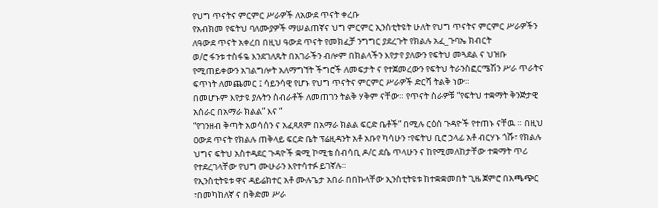የህግ ጥናትና ምርምር ሥራዎች ለአውደ ጥናት ቀረቡ
የአብክመ የፍትህ ባለሙያዎች ማሠልጠኛና ህግ ምርምር ኢንስቲትዩት ሁለት የህግ ጥናትና ምርምር ሥራዎችን ለዓውደ ጥናት አቀረበ በዚህ ዓውደ ጥናት የመክፈቻ ንግግር ያደረጉት የክልሉ አፈ_ጉባኤ ክብርት
ወ/ሮ ፋንቱ ተስፋዬ እንደገለጹት በአገራችን ብሎም በክልላችን እየታየ ያለውን የፍትህ መጓደል ና ህዝቡ የሚጠይቀውን አገልግሎት አለማግኘት ችግሮች ለመፍታት ና የተጀመረውን የፍትህ ትራንስፎርሜሽን ሥራ ጥራትና ፍጥነት ለመጨመር ፤ ሳይንሳዊ የሆኑ የህግ ጥናትና ምርምር ሥራዎች ድርሻ ትልቅ ነው።
በመሆኑም እየታዩ ያሉትን ስብራቶች ለመጠገን ትልቅ ሃቅም ናቸው። የጥናት ስራዎቹ “የፍትህ ተቋማት ቅንጅታዊ አሰራር በአማራ ክልል” እና “
“የገንዘብ ቅጣት አወሳሰን ና አፈጻጸም በአማራ ክልል ፍርድ ቤቶች” በሚሉ ርዕሰ ጉዳዮች የተጠኑ ናቸዉ ። በዚህ ዐውደ ጥናት የክልሉ ጠቅላይ ፍርድ ቤት ፕሬዚዳንት አቶ አቡየ ካሳሁን ፣የፍትህ ቢሮ ኃላፊ አቶ ብርሃኑ ጎሹ፣ የክልሉ ህግና ፍትህ አስተዳደር ጉዳዮች ቋሚ ኮሚቴ ሰብሳቢ ዶ/ር ደሴ ጥላሁን ና ከየሚመለከታቸው ተቋማት ጥሪ የተደረገላቸው የህግ ሙሁራን እየተሳተፉ ይገኛሉ።
የኢንስቲትዩቱ ዋና ዳይሬክተር አቶ ሙሉጌታ አበራ በበኩላቸው ኢንስቲትዩቱ ከተቋቋመበት ጊዜ ጀምሮ በአጫጭር ፣በመካከለኛ ና በቅድመ ሥራ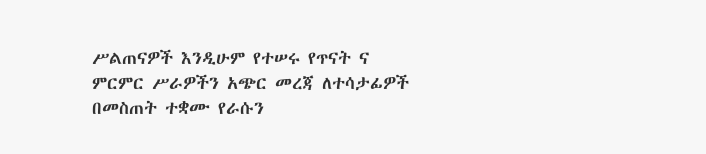ሥልጠናዎች እንዲሁም የተሠሩ የጥናት ና ምርምር ሥራዎችን አጭር መረጃ ለተሳታፊዎች በመስጠት ተቋሙ የራሱን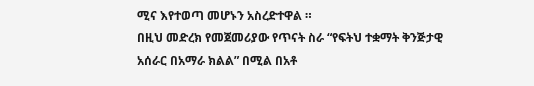ሚና እየተወጣ መሆኑን አስረድተዋል ።
በዚህ መድረክ የመጀመሪያው የጥናት ስራ “የፍትህ ተቋማት ቅንጅታዊ አሰራር በአማራ ክልል” በሚል በአቶ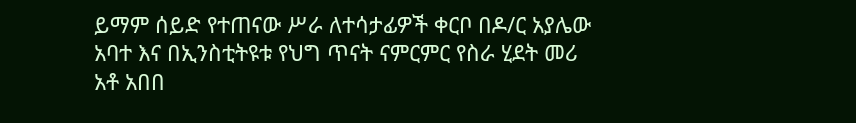ይማም ሰይድ የተጠናው ሥራ ለተሳታፊዎች ቀርቦ በዶ/ር አያሌው አባተ እና በኢንስቲትዩቱ የህግ ጥናት ናምርምር የስራ ሂደት መሪ አቶ አበበ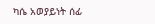ካሴ አወያይነት ሰፊ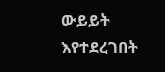ውይይት እየተደረገበት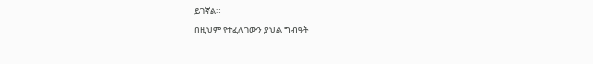ይገኛል።
በዚህም የተፈለገውን ያህል ግብዓት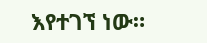እየተገኘ ነው።